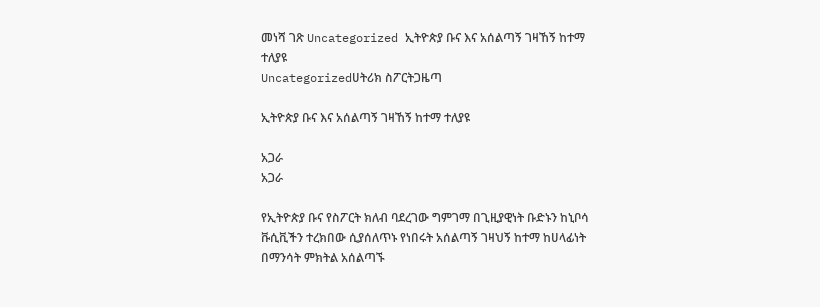መነሻ ገጽ Uncategorized ኢትዮጵያ ቡና እና አሰልጣኝ ገዛኸኝ ከተማ ተለያዩ
Uncategorizedሀትሪክ ስፖርትጋዜጣ

ኢትዮጵያ ቡና እና አሰልጣኝ ገዛኸኝ ከተማ ተለያዩ

አጋራ
አጋራ

የኢትዮጵያ ቡና የስፖርት ክለብ ባደረገው ግምገማ በጊዚያዊነት ቡድኑን ከኒቦሳ ቩሲቪችን ተረክበው ሲያሰለጥኑ የነበሩት አሰልጣኝ ገዛህኝ ከተማ ከሀላፊነት በማንሳት ምክትል አሰልጣኙ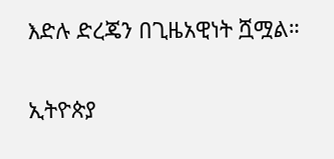እድሉ ድረጄን በጊዜአዊነት ሿሟል።

ኢትዮጵያ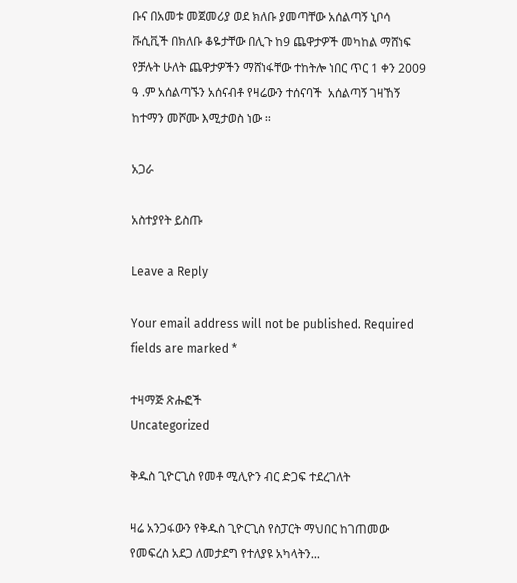ቡና በአመቱ መጀመሪያ ወደ ክለቡ ያመጣቸው አሰልጣኝ ኒቦሳ ቩሲቪች በክለቡ ቆዬታቸው በሊጉ ከ9 ጨዋታዎች መካከል ማሸነፍ የቻሉት ሁለት ጨዋታዎችን ማሸነፋቸው ተከትሎ ነበር ጥር 1 ቀን 2009 ዓ .ም አሰልጣኙን አሰናብቶ የዛሬውን ተሰናባች  አሰልጣኝ ገዛኸኝ ከተማን መሾሙ እሚታወስ ነው ፡፡

አጋራ

አስተያየት ይስጡ

Leave a Reply

Your email address will not be published. Required fields are marked *

ተዛማጅ ጽሑፎች
Uncategorized

ቅዱስ ጊዮርጊስ የመቶ ሚሊዮን ብር ድጋፍ ተደረገለት

ዛሬ አንጋፋውን የቅዱስ ጊዮርጊስ የስፓርት ማህበር ከገጠመው የመፍረስ አደጋ ለመታደግ የተለያዩ አካላትን...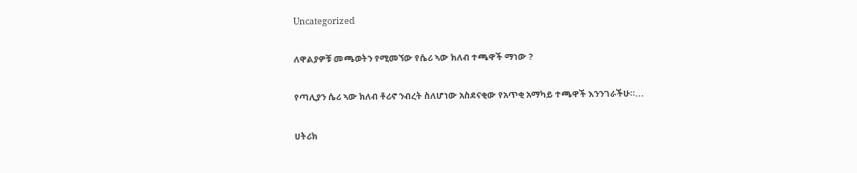Uncategorized

ለዋልያዎቹ መጫወትን የሚመኘው የሴሪ ኣው ክለብ ተጫዋች ማነው ?

የጣሊያን ሴሪ ኣው ክለብ ቶሪኖ ንብረት ስለሆነው አስደናቂው የአጥቂ አማካይ ተጫዋች እንንገራችሁ።...

ሀትሪክ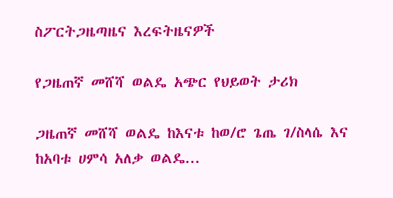ስፖርትጋዜጣዜና እረፍትዜናዎች

የጋዜጠኛ መሸሻ ወልዴ አጭር የህይወት ታሪክ

ጋዜጠኛ መሸሻ ወልዴ ከእናቱ ከወ/ሮ ጌጤ ገ/ስላሴ እና ከአባቱ ሀምሳ አለቃ ወልዴ...